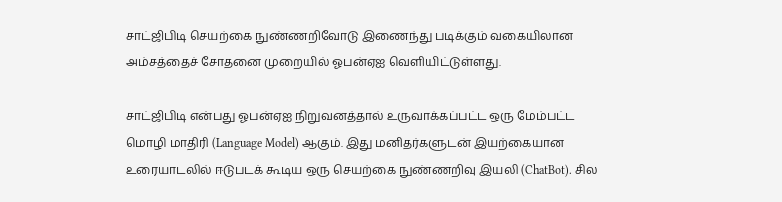சாட்ஜிபிடி செயற்கை நுண்ணறிவோடு இணைந்து படிக்கும் வகையிலான அம்சத்தைச் சோதனை முறையில் ஓபன்ஏஐ வெளியிட்டுள்ளது.

சாட்ஜிபிடி என்பது ஓபன்ஏஐ நிறுவனத்தால் உருவாக்கப்பட்ட ஒரு மேம்பட்ட மொழி மாதிரி (Language Model) ஆகும். இது மனிதர்களுடன் இயற்கையான உரையாடலில் ஈடுபடக் கூடிய ஒரு செயற்கை நுண்ணறிவு இயலி (ChatBot). சில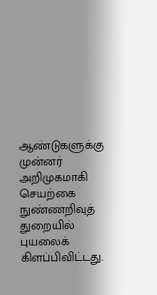ஆண்டுகளுக்கு முன்னர் அறிமுகமாகி செயற்கை நுண்ணறிவுத் துறையில் புயலைக் கிளப்பிவிட்டது.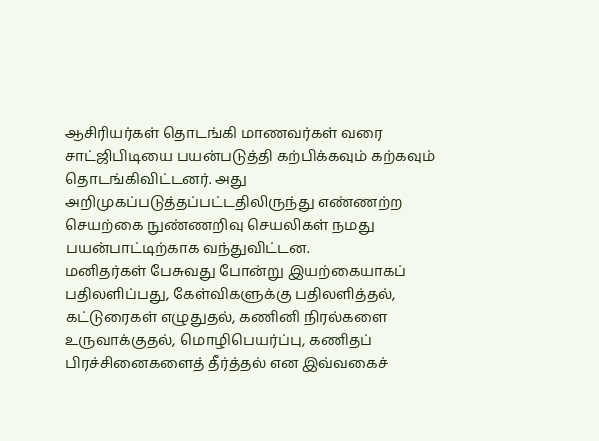ஆசிரியர்கள் தொடங்கி மாணவர்கள் வரை சாட்ஜிபிடியை பயன்படுத்தி கற்பிக்கவும் கற்கவும் தொடங்கிவிட்டனர். அது அறிமுகப்படுத்தப்பட்டதிலிருந்து எண்ணற்ற செயற்கை நுண்ணறிவு செயலிகள் நமது பயன்பாட்டிற்காக வந்துவிட்டன.
மனிதர்கள் பேசுவது போன்று இயற்கையாகப் பதிலளிப்பது, கேள்விகளுக்கு பதிலளித்தல், கட்டுரைகள் எழுதுதல், கணினி நிரல்களை உருவாக்குதல், மொழிபெயர்ப்பு, கணிதப் பிரச்சினைகளைத் தீர்த்தல் என இவ்வகைச்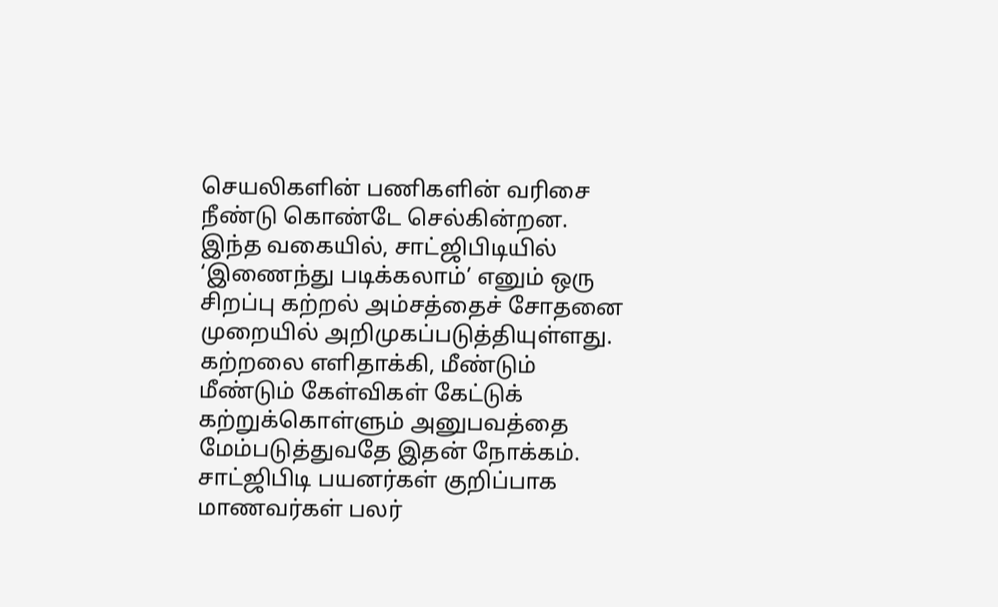செயலிகளின் பணிகளின் வரிசை நீண்டு கொண்டே செல்கின்றன. இந்த வகையில், சாட்ஜிபிடியில் ‘இணைந்து படிக்கலாம்’ எனும் ஒரு சிறப்பு கற்றல் அம்சத்தைச் சோதனை முறையில் அறிமுகப்படுத்தியுள்ளது. கற்றலை எளிதாக்கி, மீண்டும் மீண்டும் கேள்விகள் கேட்டுக் கற்றுக்கொள்ளும் அனுபவத்தை மேம்படுத்துவதே இதன் நோக்கம்.
சாட்ஜிபிடி பயனர்கள் குறிப்பாக மாணவர்கள் பலர்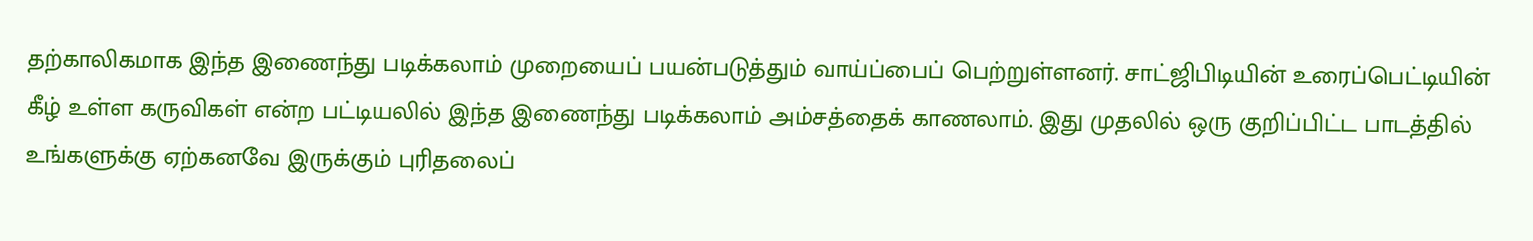தற்காலிகமாக இந்த இணைந்து படிக்கலாம் முறையைப் பயன்படுத்தும் வாய்ப்பைப் பெற்றுள்ளனர். சாட்ஜிபிடியின் உரைப்பெட்டியின் கீழ் உள்ள கருவிகள் என்ற பட்டியலில் இந்த இணைந்து படிக்கலாம் அம்சத்தைக் காணலாம். இது முதலில் ஒரு குறிப்பிட்ட பாடத்தில் உங்களுக்கு ஏற்கனவே இருக்கும் புரிதலைப்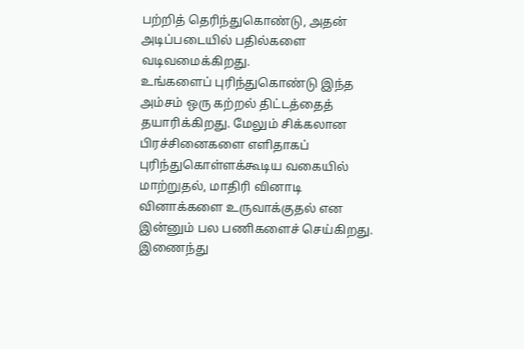பற்றித் தெரிந்துகொண்டு, அதன் அடிப்படையில் பதில்களை வடிவமைக்கிறது.
உங்களைப் புரிந்துகொண்டு இந்த அம்சம் ஒரு கற்றல் திட்டத்தைத் தயாரிக்கிறது. மேலும் சிக்கலான பிரச்சினைகளை எளிதாகப் புரிந்துகொள்ளக்கூடிய வகையில் மாற்றுதல், மாதிரி வினாடி வினாக்களை உருவாக்குதல் என இன்னும் பல பணிகளைச் செய்கிறது.
இணைந்து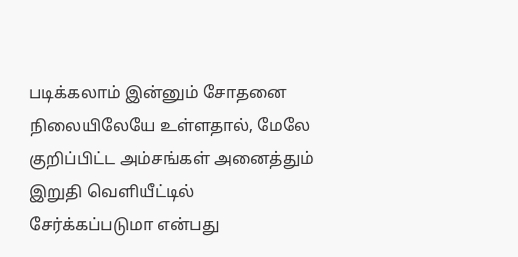படிக்கலாம் இன்னும் சோதனை நிலையிலேயே உள்ளதால், மேலே குறிப்பிட்ட அம்சங்கள் அனைத்தும் இறுதி வெளியீட்டில் சேர்க்கப்படுமா என்பது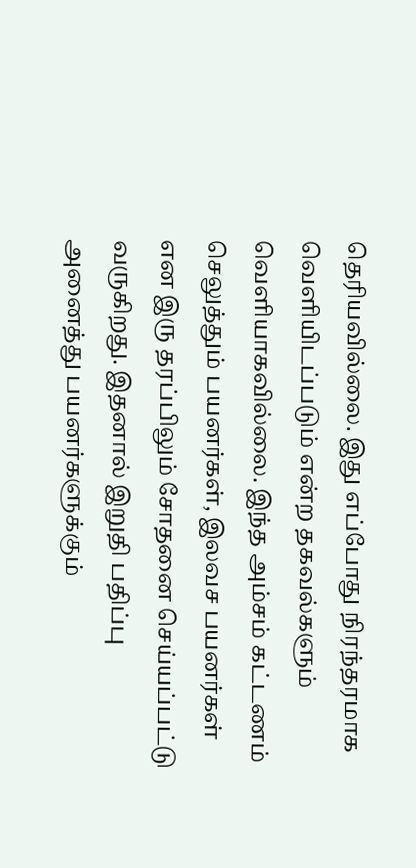தெரியவில்லை. இது எப்போது நிரந்தரமாக வெளியிடப்படும் என்ற தகவல்களும் வெளியாகவில்லை. இந்த அம்சம் கட்டணம் செலுத்தும் பயனர்கள், இலவச பயனர்கள் என இரு தரப்பிலும் சோதனை செய்யப்பட்டு வருகிறது. இதனால் இறுதி பதிப்பு அனைத்து பயனர்களுக்கும்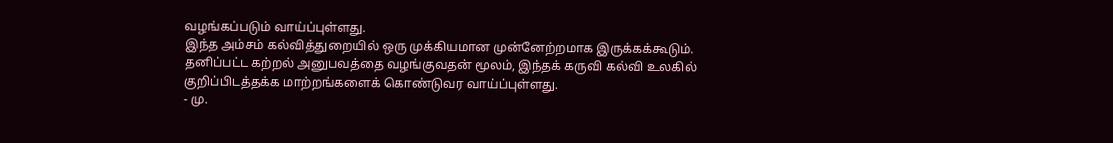வழங்கப்படும் வாய்ப்புள்ளது.
இந்த அம்சம் கல்வித்துறையில் ஒரு முக்கியமான முன்னேற்றமாக இருக்கக்கூடும். தனிப்பட்ட கற்றல் அனுபவத்தை வழங்குவதன் மூலம், இந்தக் கருவி கல்வி உலகில் குறிப்பிடத்தக்க மாற்றங்களைக் கொண்டுவர வாய்ப்புள்ளது.
- மு.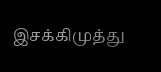இசக்கிமுத்து